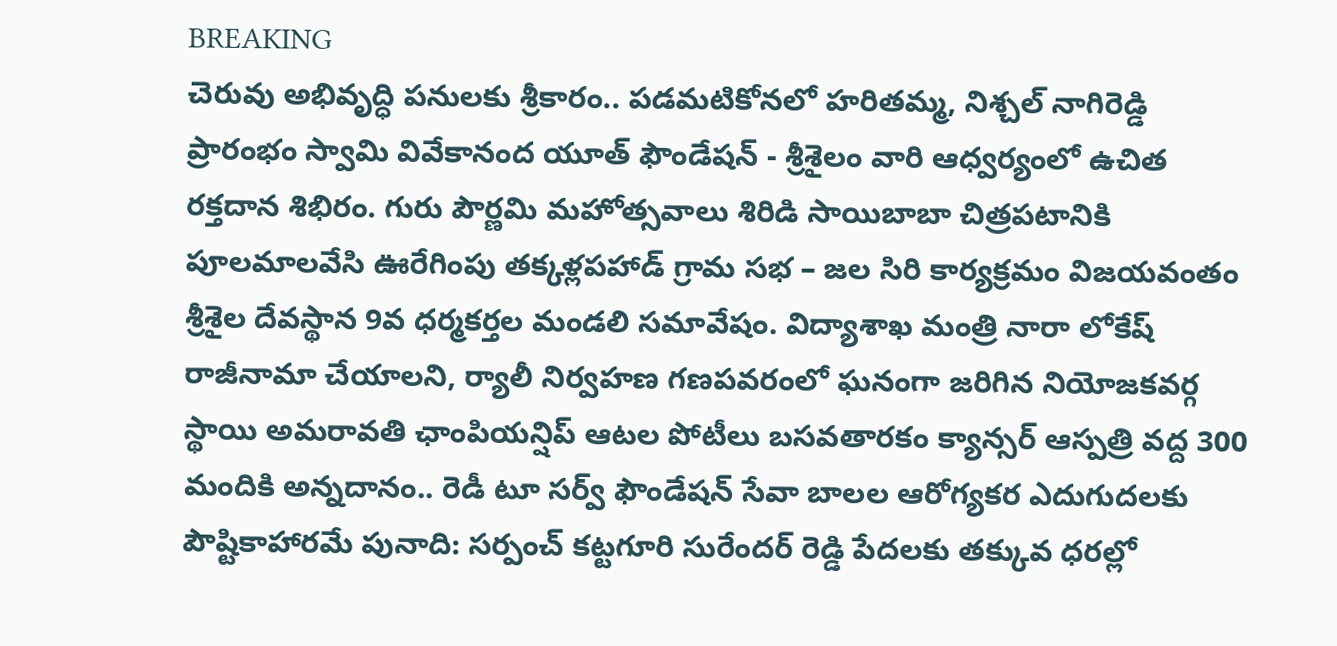BREAKING
చెరువు అభివృద్ధి పనులకు శ్రీకారం.. పడమటికోనలో హరితమ్మ, నిశ్చల్ నాగిరెడ్డి ప్రారంభం స్వామి వివేకానంద యూత్ ఫౌండేషన్ - శ్రీశైలం వారి ఆధ్వర్యంలో ఉచిత రక్తదాన శిభిరం. గురు పౌర్ణమి మహోత్సవాలు శిరిడి సాయిబాబా చిత్రపటానికి పూలమాలవేసి ఊరేగింపు తక్కళ్లపహాడ్ గ్రామ సభ – జల సిరి కార్యక్రమం విజయవంతం శ్రీశైల దేవస్థాన 9వ ధర్మకర్తల మండలి సమావేషం. విద్యాశాఖ మంత్రి నారా లోకేష్ రాజీనామా చేయాలని, ర్యాలీ నిర్వహణ గణపవరంలో ఘనంగా జరిగిన నియోజకవర్గ స్థాయి అమరావతి ఛాంపియన్షిప్ ఆటల పోటీలు బసవతారకం క్యాన్సర్ ఆస్పత్రి వద్ద 300 మందికి అన్నదానం.. రెడీ టూ సర్వ్ ఫౌండేషన్ సేవా బాలల ఆరోగ్యకర ఎదుగుదలకు పౌష్టికాహారమే పునాది: సర్పంచ్ కట్టగూరి సురేందర్ రెడ్డి పేదలకు తక్కువ ధరల్లో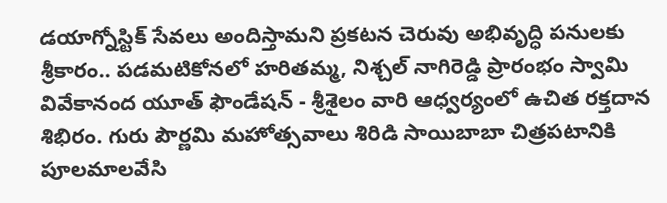డయాగ్నోస్టిక్ సేవలు అందిస్తామని ప్రకటన చెరువు అభివృద్ధి పనులకు శ్రీకారం.. పడమటికోనలో హరితమ్మ, నిశ్చల్ నాగిరెడ్డి ప్రారంభం స్వామి వివేకానంద యూత్ ఫౌండేషన్ - శ్రీశైలం వారి ఆధ్వర్యంలో ఉచిత రక్తదాన శిభిరం. గురు పౌర్ణమి మహోత్సవాలు శిరిడి సాయిబాబా చిత్రపటానికి పూలమాలవేసి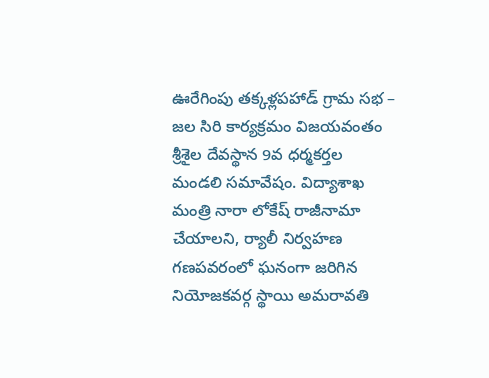ఊరేగింపు తక్కళ్లపహాడ్ గ్రామ సభ – జల సిరి కార్యక్రమం విజయవంతం శ్రీశైల దేవస్థాన 9వ ధర్మకర్తల మండలి సమావేషం. విద్యాశాఖ మంత్రి నారా లోకేష్ రాజీనామా చేయాలని, ర్యాలీ నిర్వహణ గణపవరంలో ఘనంగా జరిగిన నియోజకవర్గ స్థాయి అమరావతి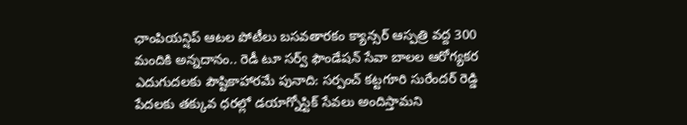ఛాంపియన్షిప్ ఆటల పోటీలు బసవతారకం క్యాన్సర్ ఆస్పత్రి వద్ద 300 మందికి అన్నదానం.. రెడీ టూ సర్వ్ ఫౌండేషన్ సేవా బాలల ఆరోగ్యకర ఎదుగుదలకు పౌష్టికాహారమే పునాది: సర్పంచ్ కట్టగూరి సురేందర్ రెడ్డి పేదలకు తక్కువ ధరల్లో డయాగ్నోస్టిక్ సేవలు అందిస్తామని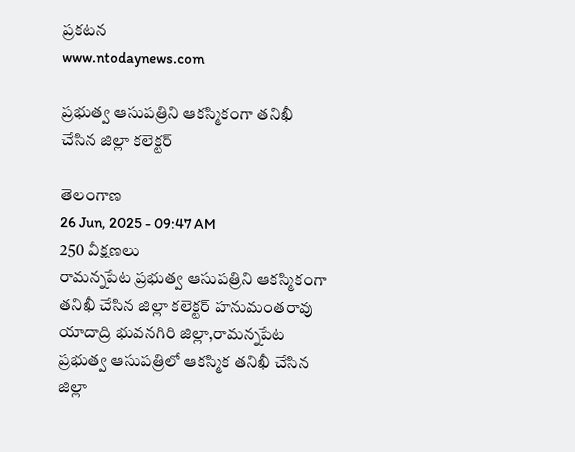ప్రకటన
www.ntodaynews.com

ప్రభుత్వ ఆసుపత్రిని ఆకస్మికంగా తనిఖీ చేసిన జిల్లా కలెక్టర్

తెలంగాణ
26 Jun, 2025 - 09:47 AM
250 వీక్షణలు
రామన్నపేట ప్రభుత్వ ఆసుపత్రిని ఆకస్మికంగా తనిఖీ చేసిన జిల్లా కలెక్టర్ హనుమంతరావు యాదాద్రి భువనగిరి జిల్లా,రామన్నపేట ప్రభుత్వ ఆసుపత్రిలో ఆకస్మిక తనిఖీ చేసిన జిల్లా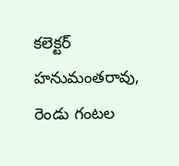కలెక్టర్ హనుమంతరావు, రెండు గంటల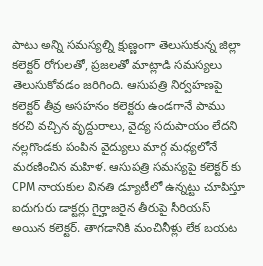పాటు అన్ని సమస్యల్ని క్షుణ్ణంగా తెలుసుకున్న జిల్లా కలెక్టర్ రోగులతో, ప్రజలతో మాట్లాడి సమస్యలు తెలుసుకోవడం జరిగింది. ఆసుపత్రి నిర్వహణపై కలెక్టర్ తీవ్ర అసహనం కలెక్టరు ఉండగానే పాము కరచి వచ్చిన వృద్దురాలు, వైద్య సదుపాయం లేదని నల్లగొండకు పంపిన వైద్యులు మార్గ మధ్యలోనే మరణించిన మహిళ. ఆసుపత్రి సమస్యపై కలెక్టర్ కు CPM నాయకుల వినతి డ్యూటీలో ఉన్నట్టు చూపిస్తూ ఐదుగురు డాక్టర్లు గైర్హాజరైన తీరుపై సీరియస్ అయిన కలెక్టర్. తాగడానికి మంచినీళ్లు లేక బయట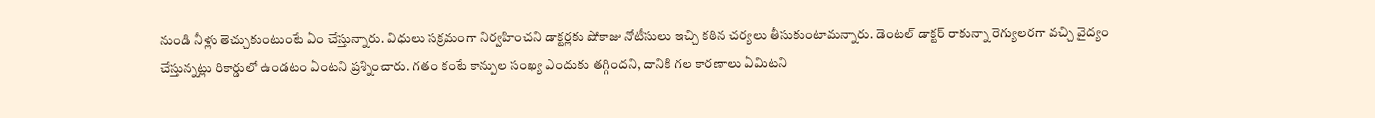నుండి నీళ్లు తెచ్చుకుంటుంటే ఏం చేస్తున్నారు. విధులు సక్రమంగా నిర్వహించని డాక్టర్లకు షోకాజు నోటీసులు ఇచ్చి కఠిన చర్యలు తీసుకుంటామన్నారు. డెంటల్ డాక్టర్ రాకున్నా రెగ్యులరగా వచ్చి వైద్యం చేస్తున్నట్లు రికార్డులో ఉండటం ఏంటని ప్రశ్నించారు. గతం కంటే కాన్పుల సంఖ్య ఎందుకు తగ్గిందని, దానికి గల కారణాలు ఏమిటని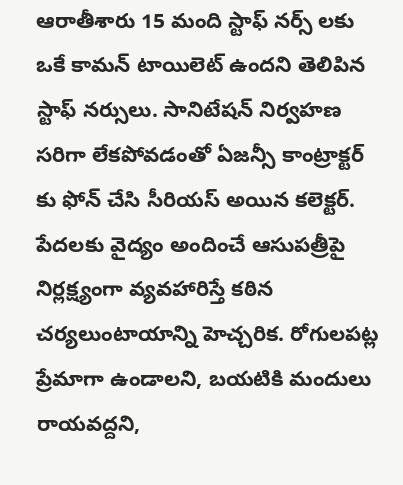ఆరాతీశారు 15 మంది స్టాఫ్ నర్స్ లకు ఒకే కామన్ టాయిలెట్ ఉందని తెలిపిన స్టాఫ్ నర్సులు. సానిటేషన్ నిర్వహణ సరిగా లేకపోవడంతో ఏజన్సీ కాంట్రాక్టర్ కు ఫోన్ చేసి సీరియస్ అయిన కలెక్టర్. పేదలకు వైద్యం అందించే ఆసుపత్రీపై నిర్లక్ష్యంగా వ్యవహారిస్తే కఠిన చర్యలుంటాయాన్ని హెచ్చరిక. రోగులపట్ల ప్రేమాగా ఉండాలని, బయటికి మందులు రాయవద్దని,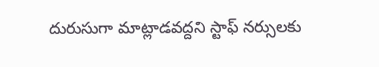దురుసుగా మాట్లాడవద్దని స్టాఫ్ నర్సులకు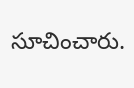సూచించారు.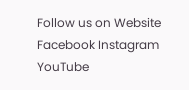Follow us on Website Facebook Instagram YouTube